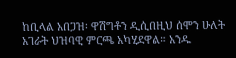ከቢላል አበጋዝ፡ ዋሽግቶን ዲሲበዚህ ሰሞን ሁለት አገራት ህዝባዊ ምርጫ አካሂደዋል። አንዱ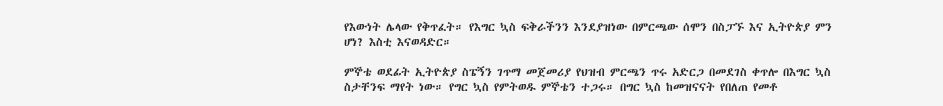የእውነት ሌላው የቅጥፈት። የእግር ኳስ ፍቅራችንን እንደያዝነው በምርጫው ሰሞን በስፓኙ እና ኢትዮጵያ ምን ሆነ? እስቲ እናወዳድር።

ምኞቴ ወደፊት ኢትዮጵያ ስፔኝን ገጥማ መጀመሪያ የህዝብ ምርጫን ጥሩ አድርጋ በመደገስ ቀጥሎ በእግር ኳስ ስታቸንፍ ማየት ነው። የግር ኳስ የምትወዱ ምኞቴን ተጋሩ። በግር ኳስ ከመዝናናት የበለጠ የመቶ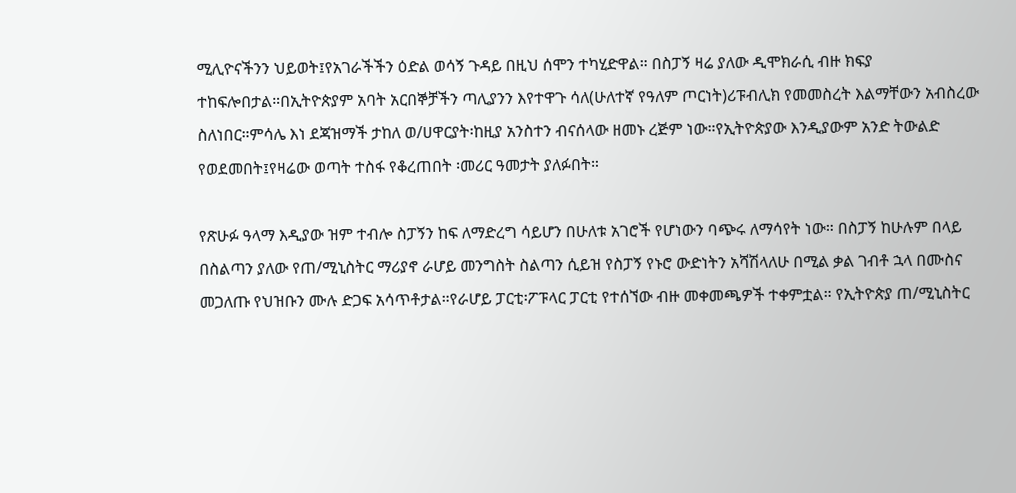ሚሊዮናችንን ህይወት፤የአገራችችን ዕድል ወሳኝ ጉዳይ በዚህ ሰሞን ተካሂድዋል። በስፓኝ ዛሬ ያለው ዲሞክራሲ ብዙ ክፍያ ተከፍሎበታል።በኢትዮጵያም አባት አርበኞቻችን ጣሊያንን እየተዋጉ ሳለ(ሁለተኛ የዓለም ጦርነት)ሪፑብሊክ የመመስረት እልማቸውን አብስረው ስለነበር።ምሳሌ እነ ደጃዝማች ታከለ ወ/ሀዋርያት፡ከዚያ አንስተን ብናሰላው ዘመኑ ረጅም ነው።የኢትዮጵያው እንዲያውም አንድ ትውልድ የወደመበት፤የዛሬው ወጣት ተስፋ የቆረጠበት ፡መሪር ዓመታት ያለፉበት።

የጽሁፉ ዓላማ እዲያው ዝም ተብሎ ስፓኝን ከፍ ለማድረግ ሳይሆን በሁለቱ አገሮች የሆነውን ባጭሩ ለማሳየት ነው። በስፓኝ ከሁሉም በላይ በስልጣን ያለው የጠ/ሚኒስትር ማሪያኖ ራሆይ መንግስት ስልጣን ሲይዝ የስፓኝ የኑሮ ውድነትን አሻሽላለሁ በሚል ቃል ገብቶ ኋላ በሙስና መጋለጡ የህዝቡን ሙሉ ድጋፍ አሳጥቶታል።የራሆይ ፓርቲ፡ፖፑላር ፓርቲ የተሰኘው ብዙ መቀመጫዎች ተቀምቷል። የኢትዮጵያ ጠ/ሚኒስትር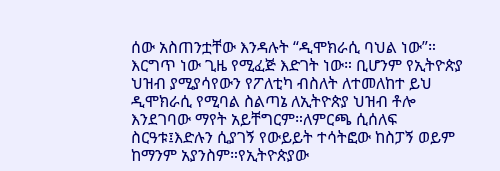ሰው አስጠንቷቸው እንዳሉት “ዲሞክራሲ ባህል ነው”። እርግጥ ነው ጊዜ የሚፈጅ እድገት ነው። ቢሆንም የኢትዮጵያ ህዝብ ያሚያሳየውን የፖለቲካ ብስለት ለተመለከተ ይህ ዲሞክራሲ የሚባል ስልጣኔ ለኢትዮጵያ ህዝብ ቶሎ እንደገባው ማየት አይቸግርም።ለምርጫ ሲሰለፍ ስርዓቱ፤እድሉን ሲያገኝ የውይይት ተሳትፎው ከስፓኝ ወይም ከማንም አያንስም።የኢትዮጵያው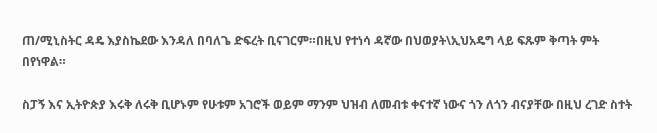ጠ/ሚኒስትር ዳዴ እያስኬደው እንዳለ በባለጌ ድፍረት ቢናገርም።በዚህ የተነሳ ዳኛው በህወያት\ኢህአዴግ ላይ ፍጹም ቅጣት ምት በየነዋል።

ስፓኝ እና ኢትዮጵያ እሩቅ ለሩቅ ቢሆኑም የሁቱም አገሮች ወይም ማንም ህዝብ ለመብቱ ቀናተኛ ነውና ጎን ለጎን ብናያቸው በዚህ ረገድ ስተት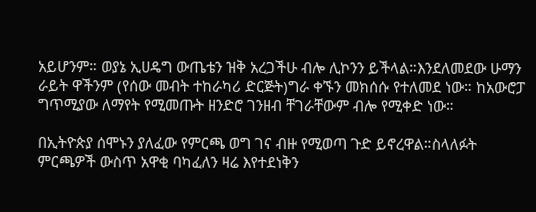አይሆንም። ወያኔ ኢሀዴግ ውጤቴን ዝቅ አረጋችሁ ብሎ ሊኮንን ይችላል።እንደለመደው ሁማን ራይት ዋችንም (የሰው መብት ተከራካሪ ድርጅት)ግራ ቀኙን መክሰሱ የተለመደ ነው። ከአውሮፓ ግጥሚያው ለማየት የሚመጡት ዘንድሮ ገንዘብ ቸገራቸውም ብሎ የሚቀድ ነው።

በኢትዮጵያ ሰሞኑን ያለፈው የምርጫ ወግ ገና ብዙ የሚወጣ ጉድ ይኖረዋል።ስላለፉት ምርጫዎች ውስጥ አዋቂ ባካፈለን ዛሬ እየተደነቅን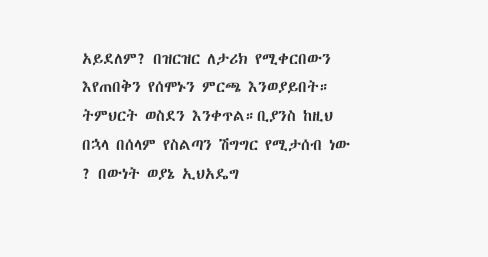አይደለም? በዝርዝር ለታሪክ የሚቀርበውን እየጠበቅን የሰሞኑን ምርጫ እንወያይበት። ትምህርት ወስደን እንቀጥል።ቢያንስ ከዚህ በኋላ በሰላም የስልጣን ሽግግር የሚታሰብ ነው ? በውነት ወያኔ ኢህአዴግ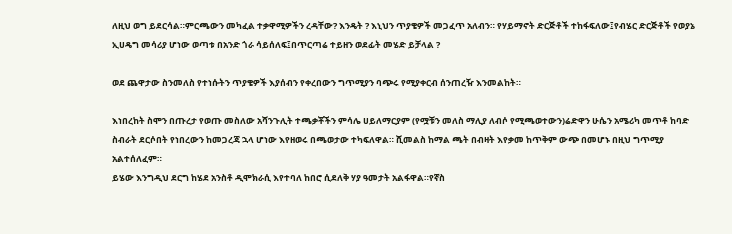ለዚህ ወግ ይደርሳል።ምርጫውን መካፈል ተቃዋሚዎችን ረዳቸው? እንዴት ? እኒህን ጥያቄዎች መጋፈጥ አለብን። የሃይማኖት ድርጅቶች ተከፋፍለው፤የብሄር ድርጅቶች የወያኔ ኢሀዴግ መሳሪያ ሆነው ወጣቱ በአንድ ጎራ ሳይሰለፍ፤በጥርጣሬ ተይዘን ወደፊት መሄድ ይቻላል ?

ወደ ጨዋታው ስንመለስ የተነሱትን ጥያቄዎች እያሰብን የቀረበውን ግጥሚያን ባጭሩ የሚያቀርብ ሰንጠረዥ እንመልከት።

እነበረከት ስሞን በጡረታ የወጡ መስለው አሻንጉሊት ተጫቃቾችን ምሳሌ ሀይለማርያም (የሟቹን መለስ ማሊያ ለብሶ የሚጫወተውን)ሬድዋን ሁሴን አሜሪካ መጥቶ ከባድ ስብራት ደርሶበት የነበረውን ከመጋረጃ ኋላ ሆነው እየዘወሩ በጫወታው ተካፍለዋል። ሺመልስ ከማል ጫት በብዛት እየቃመ ከጥቅም ውጭ በመሆኑ በዚህ ግጥሚያ አልተሰለፈም።
ይሄው እንግዲህ ደርግ ከሄደ አንስቶ ዲሞክራሲ እየተባለ ከበሮ ሲደለቅ ሃያ ዓመታት አልፋዋል።የኛስ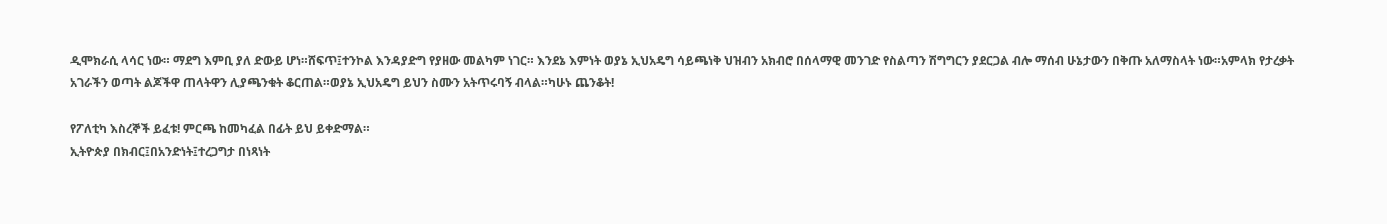ዲሞክራሲ ላሳር ነው። ማደግ እምቢ ያለ ድውይ ሆነ።ሸፍጥ፤ተንኮል እንዳያድግ የያዘው መልካም ነገር። እንደኔ እምነት ወያኔ ኢህአዴግ ሳይጫነቅ ህዝብን አክብሮ በሰላማዊ መንገድ የስልጣን ሽግግርን ያደርጋል ብሎ ማሰብ ሁኔታውን በቅጡ አለማስላት ነው።አምላክ የታረቃት አገራችን ወጣት ልጆችዋ ጠላትዋን ሊያጫንቁት ቆርጠል።ወያኔ ኢህአዴግ ይህን ስሙን አትጥሩባኝ ብላል።ካሁኑ ጨንቆት!

የፖለቲካ እስረኞች ይፈቱ! ምርጫ ከመካፈል በፊት ይህ ይቀድማል።
ኢትዮጵያ በክብር፤በአንድነት፤ተረጋግታ በነጻነት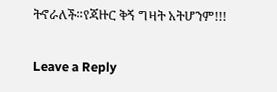ትኖራለች።የጃዙር ቅኝ ግዛት አትሆንም!!!

Leave a Reply